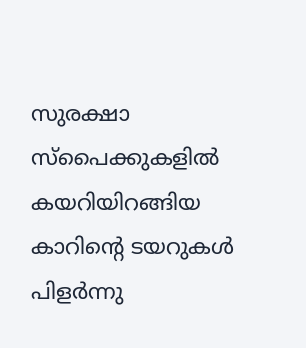സുരക്ഷാ സ്‌പൈക്കുകളില്‍ കയറിയിറങ്ങിയ കാറിന്റെ ടയറുകൾ പിളര്‍ന്നു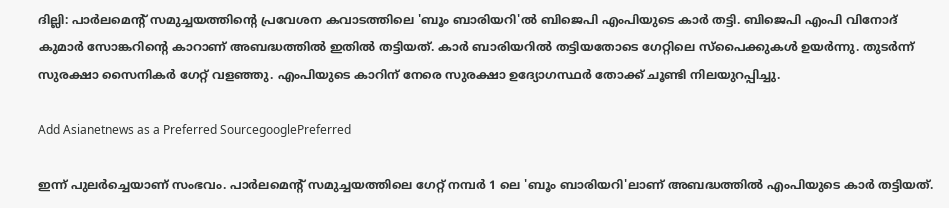ദില്ലി: പാര്‍ലമെന്‍റ് സമുച്ചയത്തിന്‍റെ പ്രവേശന കവാടത്തിലെ 'ബൂം ബാരിയറി'ല്‍ ബിജെപി എംപിയുടെ കാര്‍ തട്ടി. ബിജെപി എംപി വിനോദ് കുമാർ സോങ്കറിന്റെ കാറാണ് അബദ്ധത്തില്‍ ഇതില്‍ തട്ടിയത്. കാർ ബാരിയറിൽ തട്ടിയതോടെ ഗേറ്റിലെ സ്പൈക്കുകൾ ഉയര്‍ന്നു. തുടര്‍ന്ന് സുരക്ഷാ സൈനികര്‍ ഗേറ്റ് വളഞ്ഞു. എംപിയുടെ കാറിന് നേരെ സുരക്ഷാ ഉദ്യോഗസ്ഥര്‍ തോക്ക് ചൂണ്ടി നിലയുറപ്പിച്ചു.

Add Asianetnews as a Preferred SourcegooglePreferred

ഇന്ന് പുലർച്ചെയാണ് സംഭവം. പാർലമെന്റ് സമുച്ചയത്തിലെ ഗേറ്റ് നമ്പർ 1 ലെ 'ബൂം ബാരിയറി'ലാണ് അബദ്ധത്തിൽ എംപിയുടെ കാര്‍ തട്ടിയത്.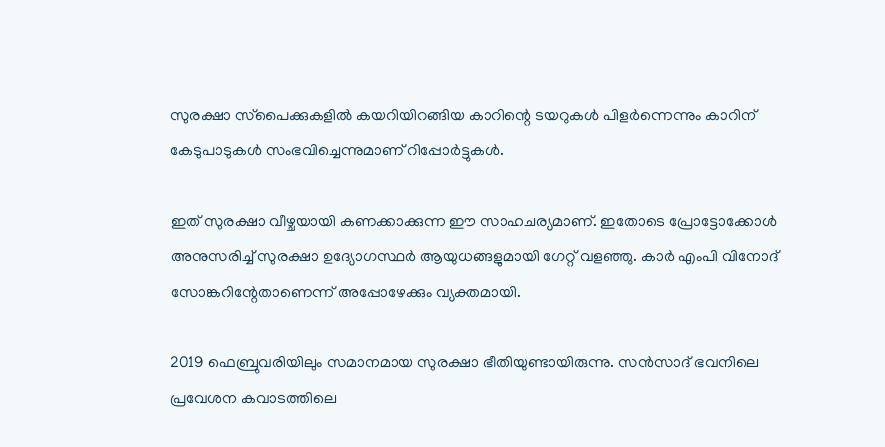സുരക്ഷാ സ്‌പൈക്കുകളില്‍ കയറിയിറങ്ങിയ കാറിന്റെ ടയറുകൾ പിളര്‍ന്നെന്നും കാറിന് കേടുപാടുകൾ സംഭവിച്ചെന്നുമാണ് റിപ്പോര്‍ട്ടുകള്‍.

ഇത് സുരക്ഷാ വീഴ്ചയായി കണക്കാക്കുന്ന ഈ സാഹചര്യമാണ്. ഇതോടെ പ്രോട്ടോക്കോൾ അനുസരിച്ച് സുരക്ഷാ ഉദ്യോഗസ്ഥർ ആയുധങ്ങളുമായി ഗേറ്റ് വളഞ്ഞു. കാർ എംപി വിനോദ് സോങ്കറിന്റേതാണെന്ന് അപ്പോഴേക്കും വ്യക്തമായി.

2019 ഫെബ്രുവരിയിലും സമാനമായ സുരക്ഷാ ഭീതിയുണ്ടായിരുന്നു. സൻസാദ് ഭവനിലെ പ്രവേശന കവാടത്തിലെ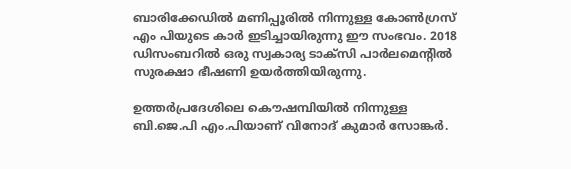ബാരിക്കേഡില്‍ മണിപ്പൂരിൽ നിന്നുള്ള കോൺഗ്രസ് എം പിയുടെ കാര്‍ ഇടിച്ചായിരുന്നു ഈ സംഭവം. 2018 ഡിസംബറിൽ ഒരു സ്വകാര്യ ടാക്സി പാർലമെന്റിൽ സുരക്ഷാ ഭീഷണി ഉയർത്തിയിരുന്നു.

ഉത്തർപ്രദേശിലെ കൌഷമ്പിയിൽ നിന്നുള്ള ബി.ജെ.പി എം.പിയാണ് വിനോദ് കുമാർ സോങ്കർ.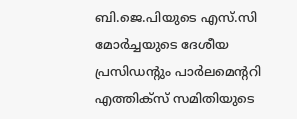ബി.ജെ.പിയുടെ എസ്‌.സി മോർച്ചയുടെ ദേശീയ പ്രസിഡന്റും പാർലമെന്ററി എത്തിക്‌സ് സമിതിയുടെ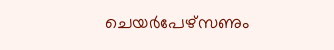ചെയർപേഴ്‌സണും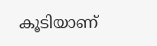കൂടിയാണ്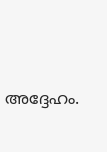അദ്ദേഹം.